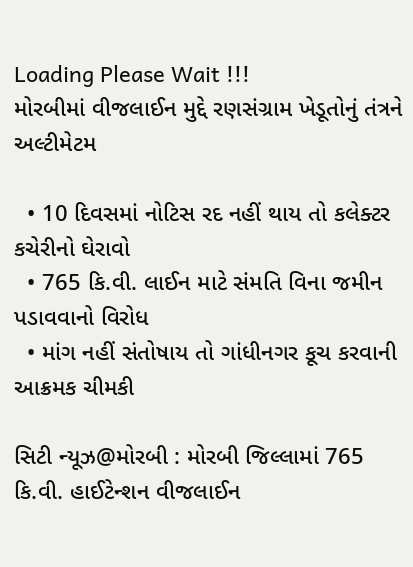Loading Please Wait !!!
મોરબીમાં વીજલાઈન મુદ્દે રણસંગ્રામ ખેડૂતોનું તંત્રને અલ્ટીમેટમ

  • 10 દિવસમાં નોટિસ રદ નહીં થાય તો કલેક્ટર કચેરીનો ઘેરાવો
  • 765 કિ.વી. લાઈન માટે સંમતિ વિના જમીન પડાવવાનો વિરોધ
  • માંગ નહીં સંતોષાય તો ગાંધીનગર કૂચ કરવાની આક્રમક ચીમકી

સિટી ન્યૂઝ@મોરબી : મોરબી જિલ્લામાં 765 કિ.વી. હાઈટેન્શન વીજલાઈન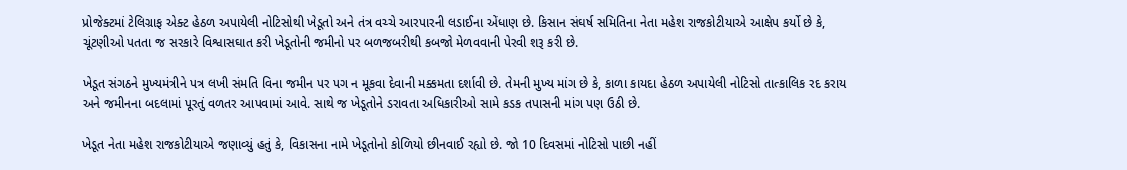પ્રોજેક્ટમાં ટેલિગ્રાફ એક્ટ હેઠળ અપાયેલી નોટિસોથી ખેડૂતો અને તંત્ર વચ્ચે આરપારની લડાઈના એંધાણ છે. કિસાન સંઘર્ષ સમિતિના નેતા મહેશ રાજકોટીયાએ આક્ષેપ કર્યો છે કે, ચૂંટણીઓ પતતા જ સરકારે વિશ્વાસઘાત કરી ખેડૂતોની જમીનો પર બળજબરીથી કબજો મેળવવાની પેરવી શરૂ કરી છે.

ખેડૂત સંગઠને મુખ્યમંત્રીને પત્ર લખી સંમતિ વિના જમીન પર પગ ન મૂકવા દેવાની મક્કમતા દર્શાવી છે. તેમની મુખ્ય માંગ છે કે, કાળા કાયદા હેઠળ અપાયેલી નોટિસો તાત્કાલિક રદ કરાય અને જમીનના બદલામાં પૂરતું વળતર આપવામાં આવે. સાથે જ ખેડૂતોને ડરાવતા અધિકારીઓ સામે કડક તપાસની માંગ પણ ઉઠી છે.

ખેડૂત નેતા મહેશ રાજકોટીયાએ જણાવ્યું હતું કે, વિકાસના નામે ખેડૂતોનો કોળિયો છીનવાઈ રહ્યો છે. જો 10 દિવસમાં નોટિસો પાછી નહીં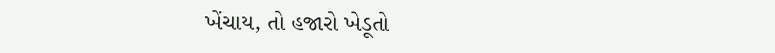ખેંચાય, તો હજારો ખેડૂતો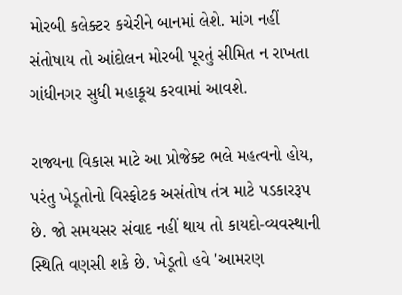મોરબી કલેક્ટર કચેરીને બાનમાં લેશે. માંગ નહીં સંતોષાય તો આંદોલન મોરબી પૂરતું સીમિત ન રાખતા ગાંધીનગર સુધી મહાકૂચ કરવામાં આવશે.

રાજ્યના વિકાસ માટે આ પ્રોજેક્ટ ભલે મહત્વનો હોય, પરંતુ ખેડૂતોનો વિસ્ફોટક અસંતોષ તંત્ર માટે પડકારરૂપ છે. જો સમયસર સંવાદ નહીં થાય તો કાયદો-વ્યવસ્થાની સ્થિતિ વણસી શકે છે. ખેડૂતો હવે 'આમરણ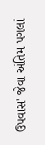ઉપવાસ' જેવા અંતિમ પગલાં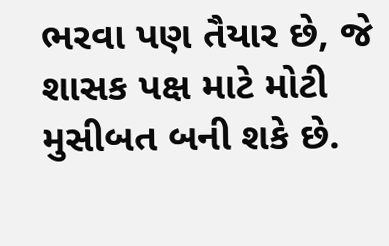ભરવા પણ તૈયાર છે, જે શાસક પક્ષ માટે મોટી મુસીબત બની શકે છે.